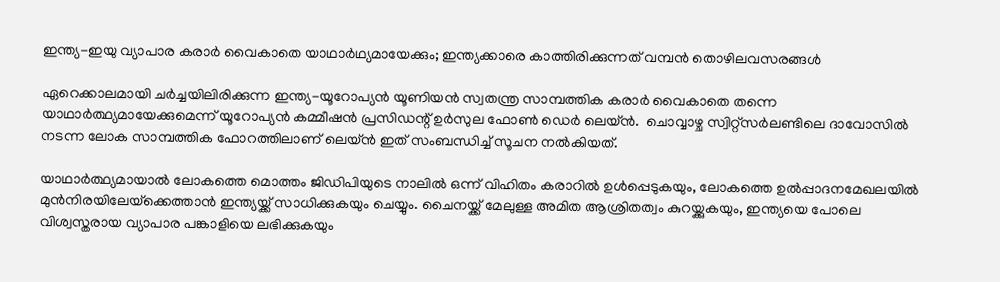ഇന്ത്യ-ഇയു വ്യാപാര കരാർ വൈകാതെ യാഥാർഥ്യമായേക്കും; ഇന്ത്യക്കാരെ കാത്തിരിക്കുന്നത് വമ്പൻ തൊഴിലവസരങ്ങൾ

ഏറെക്കാലമായി ചർച്ചയിലിരിക്കുന്ന ഇന്ത്യ-യൂറോപ്യന്‍ യൂണിയന്‍ സ്വതന്ത്ര സാമ്പത്തിക കരാര്‍ വൈകാതെ തന്നെ യാഥാര്‍ത്ഥ്യമായേക്കുമെന്ന് യൂറോപ്യന്‍ കമ്മീഷന്‍ പ്രസിഡന്റ് ഉര്‍സുല ഫോണ്‍ ഡെര്‍ ലെയ്ന്‍.  ചൊവ്വാഴ്ച സ്വിറ്റ്‌സര്‍ലണ്ടിലെ ദാവോസില്‍ നടന്ന ലോക സാമ്പത്തിക ഫോറത്തിലാണ് ലെയ്ൻ ഇത് സംബന്ധിച്ച് സൂചന നല്‍കിയത്.

യാഥാര്‍ത്ഥ്യമായാല്‍ ലോകത്തെ മൊത്തം ജിഡിപിയുടെ നാലില്‍ ഒന്ന് വിഹിതം കരാറില്‍ ഉള്‍പ്പെടുകയും, ലോകത്തെ ഉല്‍പ്പാദനമേഖലയില്‍ മുന്‍നിരയിലേയ്‌ക്കെത്താൻ ഇന്ത്യയ്ക്ക് സാധിക്കുകയും ചെയ്യും. ചൈനയ്ക്ക് മേലുള്ള അമിത ആശ്രിതത്വം കുറയ്ക്കുകയും, ഇന്ത്യയെ പോലെ വിശ്വസ്തരായ വ്യാപാര പങ്കാളിയെ ലഭിക്കുകയും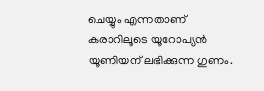ചെയ്യും എന്നതാണ് കരാറിലൂടെ യൂറോപ്യന്‍ യൂണിയന് ലഭിക്കുന്ന ഗുണം.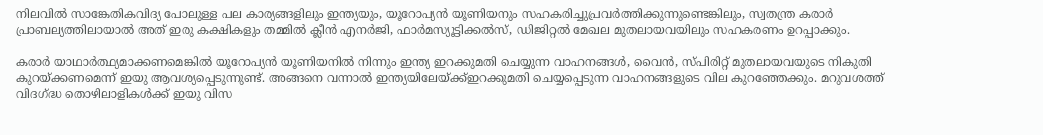നിലവില്‍ സാങ്കേതികവിദ്യ പോലുള്ള പല കാര്യങ്ങളിലും ഇന്ത്യയും, യൂറോപ്യന്‍ യൂണിയനും സഹകരിച്ചുപ്രവർത്തിക്കുന്നുണ്ടെങ്കിലും, സ്വതന്ത്ര കരാര്‍ പ്രാബല്യത്തിലായാല്‍ അത് ഇരു കക്ഷികളും തമ്മില്‍ ക്ലീന്‍ എനര്‍ജി, ഫാര്‍മസ്യൂട്ടിക്കല്‍സ്, ഡിജിറ്റല്‍ മേഖല മുതലായവയിലും സഹകരണം ഉറപ്പാക്കും.

കരാര്‍ യാഥാര്‍ത്ഥ്യമാക്കണമെങ്കില്‍ യൂറോപ്യന്‍ യൂണിയനില്‍ നിന്നും ഇന്ത്യ ഇറക്കുമതി ചെയ്യുന്ന വാഹനങ്ങള്‍, വൈന്‍, സ്പിരിറ്റ് മുതലായവയുടെ നികുതി കുറയ്ക്കണമെന്ന് ഇയു ആവശ്യപ്പെടുന്നുണ്ട്. അങ്ങനെ വന്നാൽ ഇന്ത്യയിലേയ്ക്ക്ഇറക്കുമതി ചെയ്യപ്പെടുന്ന വാഹനങ്ങളുടെ വില കുറഞ്ഞേക്കും. മറുവശത്ത് വിദഗ്ദ്ധ തൊഴിലാളികള്‍ക്ക് ഇയു വിസ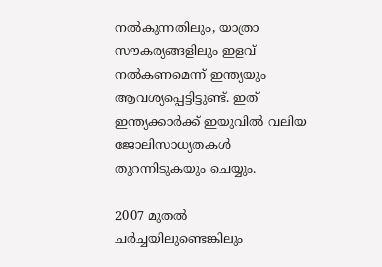നല്‍കുന്നതിലും, യാത്രാ സൗകര്യങ്ങളിലും ഇളവ് നല്‍കണമെന്ന് ഇന്ത്യയും ആവശ്യപ്പെട്ടിട്ടുണ്ട്. ഇത് ഇന്ത്യക്കാർക്ക് ഇയുവിൽ വലിയ ജോലിസാധ്യതകൾ തുറന്നിടുകയും ചെയ്യും.

2007 മുതല്‍ ചര്‍ച്ചയിലുണ്ടെങ്കിലും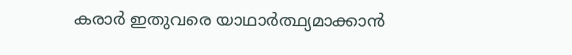കരാര്‍ ഇതുവരെ യാഥാര്‍ത്ഥ്യമാക്കാന്‍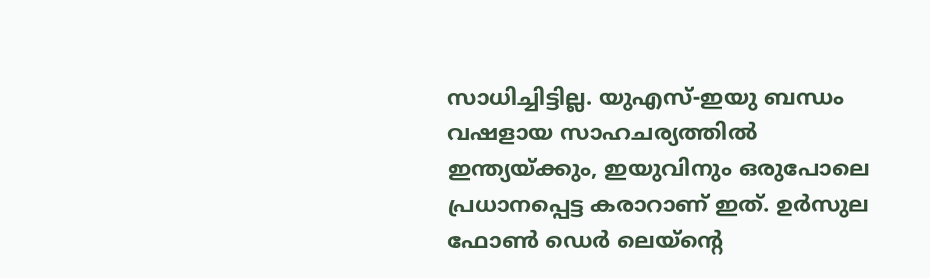സാധിച്ചിട്ടില്ല. യുഎസ്-ഇയു ബന്ധം വഷളായ സാഹചര്യത്തില്‍ ഇന്ത്യയ്ക്കും, ഇയുവിനും ഒരുപോലെ പ്രധാനപ്പെട്ട കരാറാണ് ഇത്. ഉര്‍സുല ഫോണ്‍ ഡെര്‍ ലെയ്ന്റെ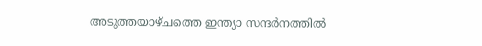അടുത്തയാഴ്ചത്തെ ഇന്ത്യാ സന്ദർനത്തിൽ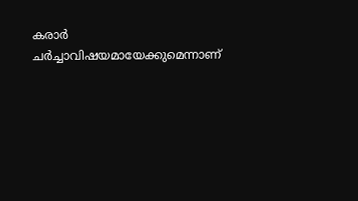കരാർ ചർച്ചാവിഷയമായേക്കുമെന്നാണ്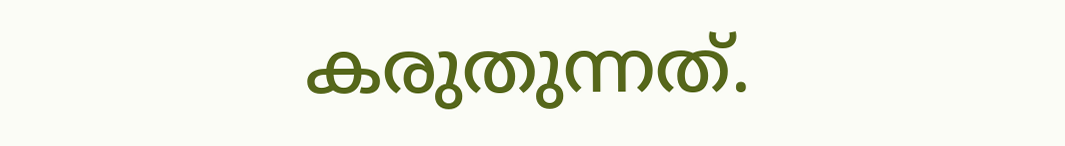കരുതുന്നത്.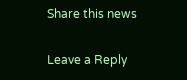Share this news

Leave a Reply